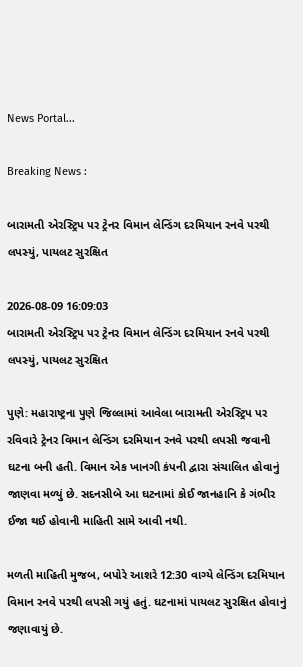News Portal...

Breaking News :

બારામતી એરસ્ટ્રિપ પર ટ્રેનર વિમાન લેન્ડિંગ દરમિયાન રનવે પરથી લપસ્યું, પાયલટ સુરક્ષિત

2026-08-09 16:09:03
બારામતી એરસ્ટ્રિપ પર ટ્રેનર વિમાન લેન્ડિંગ દરમિયાન રનવે પરથી લપસ્યું, પાયલટ સુરક્ષિત

પુણે: મહારાષ્ટ્રના પુણે જિલ્લામાં આવેલા બારામતી એરસ્ટ્રિપ પર રવિવારે ટ્રેનર વિમાન લેન્ડિંગ દરમિયાન રનવે પરથી લપસી જવાની ઘટના બની હતી. વિમાન એક ખાનગી કંપની દ્વારા સંચાલિત હોવાનું જાણવા મળ્યું છે. સદનસીબે આ ઘટનામાં કોઈ જાનહાનિ કે ગંભીર ઈજા થઈ હોવાની માહિતી સામે આવી નથી.

મળતી માહિતી મુજબ, બપોરે આશરે 12:30 વાગ્યે લેન્ડિંગ દરમિયાન વિમાન રનવે પરથી લપસી ગયું હતું. ઘટનામાં પાયલટ સુરક્ષિત હોવાનું જણાવાયું છે.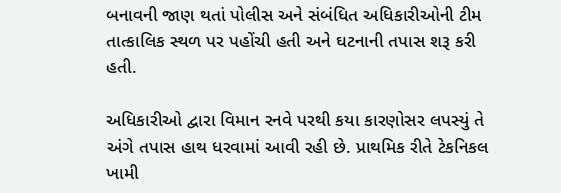બનાવની જાણ થતાં પોલીસ અને સંબંધિત અધિકારીઓની ટીમ તાત્કાલિક સ્થળ પર પહોંચી હતી અને ઘટનાની તપાસ શરૂ કરી હતી.

અધિકારીઓ દ્વારા વિમાન રનવે પરથી કયા કારણોસર લપસ્યું તે અંગે તપાસ હાથ ધરવામાં આવી રહી છે. પ્રાથમિક રીતે ટેકનિકલ ખામી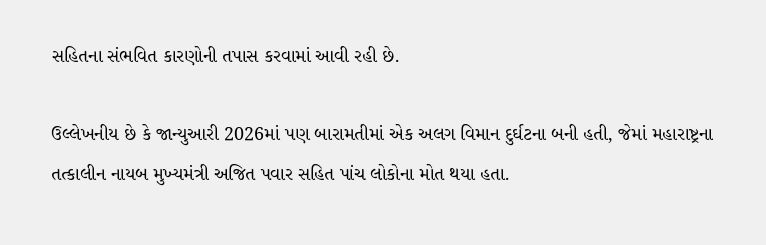સહિતના સંભવિત કારણોની તપાસ કરવામાં આવી રહી છે.

ઉલ્લેખનીય છે કે જાન્યુઆરી 2026માં પણ બારામતીમાં એક અલગ વિમાન દુર્ઘટના બની હતી, જેમાં મહારાષ્ટ્રના તત્કાલીન નાયબ મુખ્યમંત્રી અજિત પવાર સહિત પાંચ લોકોના મોત થયા હતા.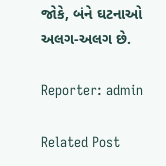જોકે, બંને ઘટનાઓ અલગ-અલગ છે.

Reporter: admin

Related Post